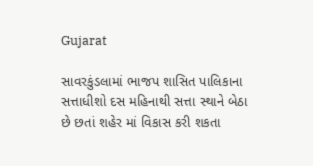Gujarat

સાવરકુંડલામાં ભાજપ શાસિત પાલિકાના સત્તાધીશો દસ મહિનાથી સત્તા સ્થાને બેઠા છે છતાં શહેર માં વિકાસ કરી શકતા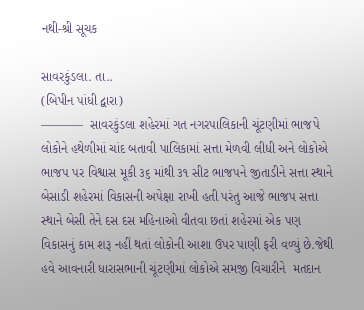નથી-શ્રી સૂચક

સાવરકુંડલા. તા..
(બિપીન પાંધી દ્વારા)
———–  સાવરકુંડલા શહેરમાં ગત નગરપાલિકાની ચૂંટણીમાં ભાજપે  લોકોને હથેળીમાં ચાંદ બતાવી પાલિકામાં સત્તા મેળવી લીધી અને લોકોએ ભાજપ પર વિશ્વાસ મૂકી ૩૬ માંથી ૩૧ સીટ ભાજપને જીતાડીને સત્તા સ્થાને બેસાડી શહેરમાં વિકાસની અપેક્ષા રાખી હતી પરંતુ આજે ભાજપ સત્તા સ્થાને બેસી તેને દસ દસ મહિનાઓ વીતવા છતાં શહેરમાં એક પણ વિકાસનું કામ શરૂ નહીં થતાં લોકોની આશા ઉપર પાણી ફરી વળ્યું છે.જેથી હવે આવનારી ધારાસભાની ચૂંટણીમાં લોકોએ સમજી વિચારીને  મતદાન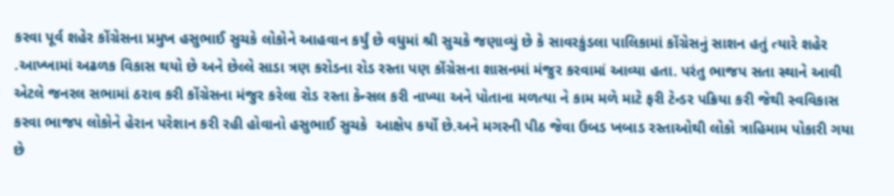કરવા પૂર્વ શહેર કોંગ્રેસના પ્રમુખ હસુભાઈ સુચકે લોકોને આહવાન કર્યું છે વધુમાં શ્રી સુચકે જણાવ્યું છે કે સાવરકુંડલા પાલિકામાં કોંગ્રેસનું સાશન હતું ત્યારે શહેર .આખ્ખામાં અઢળક વિકાસ થયો છે અને છેલ્લે સાડા ત્રણ કરોડના રોડ રસ્તા પણ કોંગ્રેસના શાસનમાં મંજુર કરવામાં આવ્યા હતા. પરંતુ ભાજપ સતા સ્થાને આવી એટલે જનરલ સભામાં ઠરાવ કરી કોંગ્રેસના મંજુર કરેલા રોડ રસ્તા કેન્સલ કરી નાખ્યા અને પોતાના મળત્યા ને કામ મળે માટે ફરી ટેન્ડર પક્રિયા કરી જેથી સ્વવિકાસ કરવા ભાજપ લોકોને હેરાન પરેશાન કરી રહી હોવાનો હસુભાઈ સુચકે  આક્ષેપ કર્યો છે.અને મગરની પીઠ જેવા ઉબડ ખબાડ રસ્તાઓથી લોકો ત્રાહિમામ પોકારી ગયા છે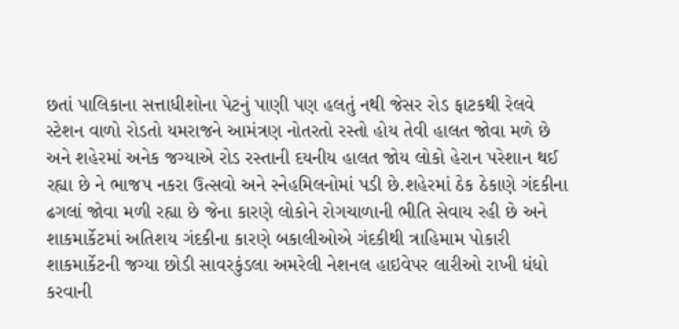છતાં પાલિકાના સત્તાધીશોના પેટનું પાણી પણ હલતું નથી જેસર રોડ ફાટકથી રેલવે સ્ટેશન વાળો રોડતો યમરાજને આમંત્રણ નોતરતો રસ્તો હોય તેવી હાલત જોવા મળે છે અને શહેરમાં અનેક જગ્યાએ રોડ રસ્તાની દયનીય હાલત જોય લોકો હેરાન પરેશાન થઈ રહ્યા છે ને ભાજપ નકરા ઉત્સવો અને સ્નેહમિલનોમાં પડી છે.શહેરમાં ઠેક ઠેકાણે ગંદકીના ઢગલાં જોવા મળી રહ્યા છે જેના કારણે લોકોને રોગચાળાની ભીતિ સેવાય રહી છે અને શાકમાર્કેટમાં અતિશય ગંદકીના કારણે બકાલીઓએ ગંદકીથી ત્રાહિમામ પોકારી શાકમાર્કેટની જગ્યા છોડી સાવરકુંડલા અમરેલી નેશનલ હાઇવેપર લારીઓ રાખી ધંધો કરવાની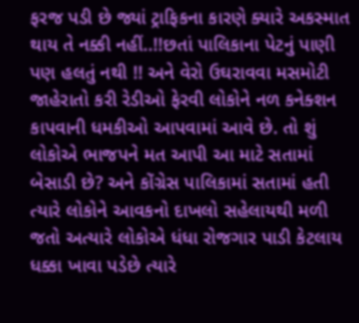ફરજ પડી છે જ્યાં ટ્રાફિકના કારણે ક્યારે અકસ્માત થાય તે નક્કી નહીં..!!છતાં પાલિકાના પેટનું પાણી પણ હલતું નથી !! અને વેરો ઉઘરાવવા મસમોટી જાહેરાતો કરી રેડીઓ ફેરવી લોકોને નળ કનેક્શન કાપવાની ધમકીઓ આપવામાં આવે છે. તો શું લોકોએ ભાજપને મત આપી આ માટે સતામાં બેસાડી છે? અને કોંગ્રેસ પાલિકામાં સતામાં હતી ત્યારે લોકોને આવકનો દાખલો સહેલાયથી મળી જતો અત્યારે લોકોએ ધંધા રોજગાર પાડી કેટલાય ધક્કા ખાવા પડેછે ત્યારે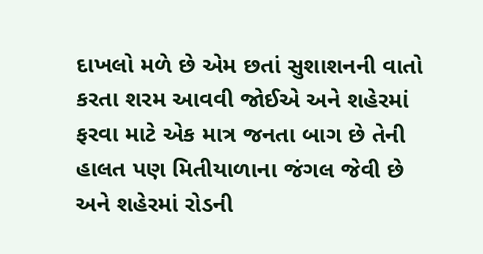દાખલો મળે છે એમ છતાં સુશાશનની વાતો કરતા શરમ આવવી જોઈએ અને શહેરમાં ફરવા માટે એક માત્ર જનતા બાગ છે તેની હાલત પણ મિતીયાળાના જંગલ જેવી છે અને શહેરમાં રોડની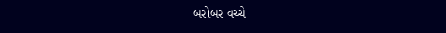બરોબર વચ્ચે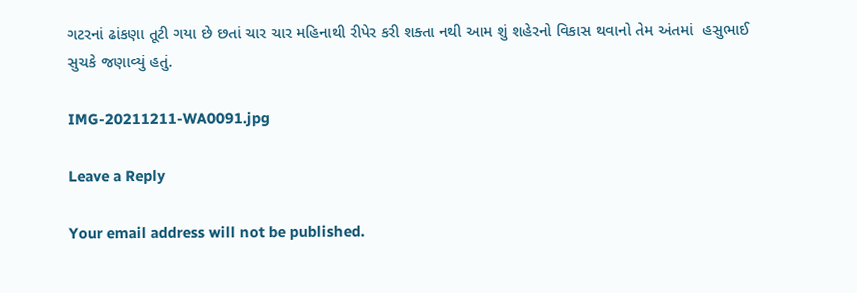ગટરનાં ઢાંકણા તૂટી ગયા છે છતાં ચાર ચાર મહિનાથી રીપેર કરી શક્તા નથી આમ શું શહેરનો વિકાસ થવાનો તેમ અંતમાં  હસુભાઈ સુચકે જણાવ્યું હતું.

IMG-20211211-WA0091.jpg

Leave a Reply

Your email address will not be published.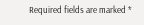Required fields are marked *